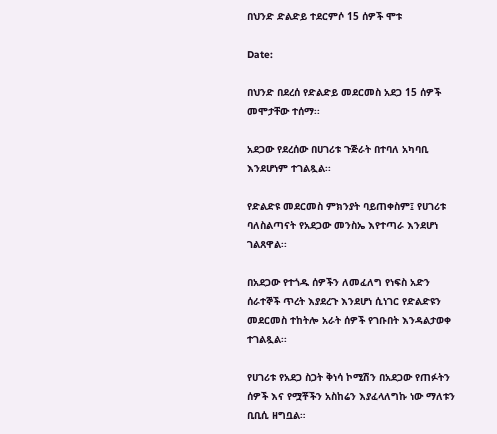በህንድ ድልድይ ተደርምሶ 15 ሰዎች ሞቱ

Date:

በህንድ በደረሰ የድልድይ መደርመስ አደጋ 15 ሰዎች መሞታቸው ተሰማ፡፡

አደጋው የደረሰው በሀገሪቱ ጉጅራት በተባለ አካባቢ እንደሆነም ተገልጿል፡፡

የድልድዩ መደርመስ ምክንያት ባይጠቀስም፤ የሀገሪቱ ባለስልጣናት የአደጋው መንስኤ እየተጣራ እንደሆነ ገልጸዋል፡፡

በአደጋው የተጎዱ ሰዎችን ለመፈለግ የነፍስ አድን ሰራተኞች ጥረት እያደረጉ እንደሆነ ሲነገር የድልድዩን መደርመስ ተከትሎ አራት ሰዎች የገቡበት እንዳልታወቀ ተገልጿል፡፡

የሀገሪቱ የአደጋ ስጋት ቅነሳ ኮሚሽን በአደጋው የጠፉትን ሰዎች እና የሟቾችን አስከሬን እያፈላለግኩ ነው ማለቱን ቢቢሲ ዘግቧል።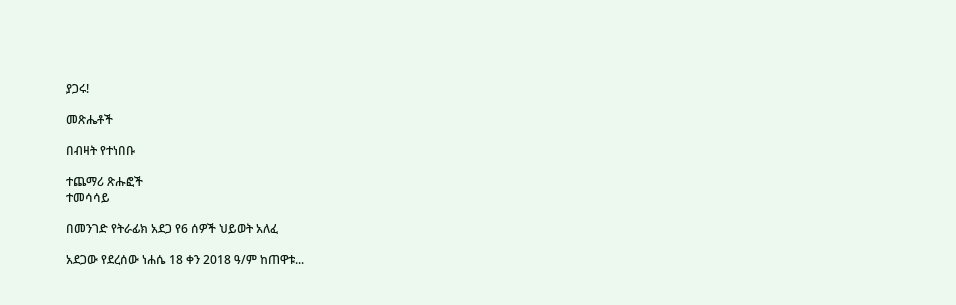ያጋሩ!

መጽሔቶች

በብዛት የተነበቡ

ተጨማሪ ጽሑፎች
ተመሳሳይ

በመንገድ የትራፊክ አደጋ የ6 ሰዎች ህይወት አለፈ

አደጋው የደረሰው ነሐሴ 18 ቀን 2018 ዓ/ም ከጠዋቱ...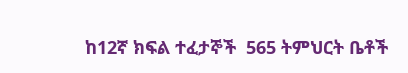ከ12ኛ ክፍል ተፈታኞች  565 ትምህርት ቤቶች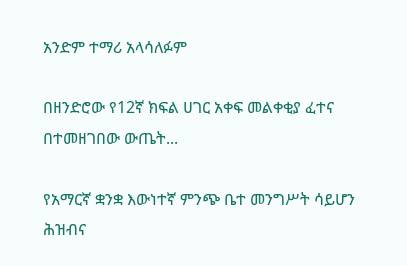አንድም ተማሪ አላሳለፉም

በዘንድሮው የ12ኛ ክፍል ሀገር አቀፍ መልቀቂያ ፈተና በተመዘገበው ውጤት...

የአማርኛ ቋንቋ እውነተኛ ምንጭ ቤተ መንግሥት ሳይሆን ሕዝብና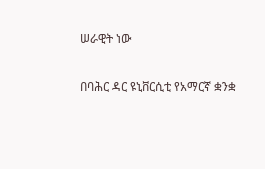ሠራዊት ነው

በባሕር ዳር ዩኒቨርሲቲ የአማርኛ ቋንቋ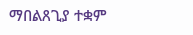ማበልጸጊያ ተቋም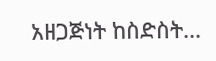አዘጋጅነት ከስድስት...